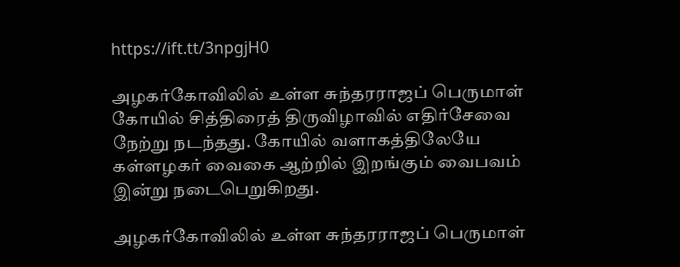https://ift.tt/3npgjH0

அழகர்கோவிலில் உள்ள சுந்தரராஜப் பெருமாள் கோயில் சித்திரைத் திருவிழாவில் எதிர்சேவை நேற்று நடந்தது. கோயில் வளாகத்திலேயே கள்ளழகர் வைகை ஆற்றில் இறங்கும் வைபவம் இன்று நடைபெறுகிறது.

அழகர்கோவிலில் உள்ள சுந்தரராஜப் பெருமாள்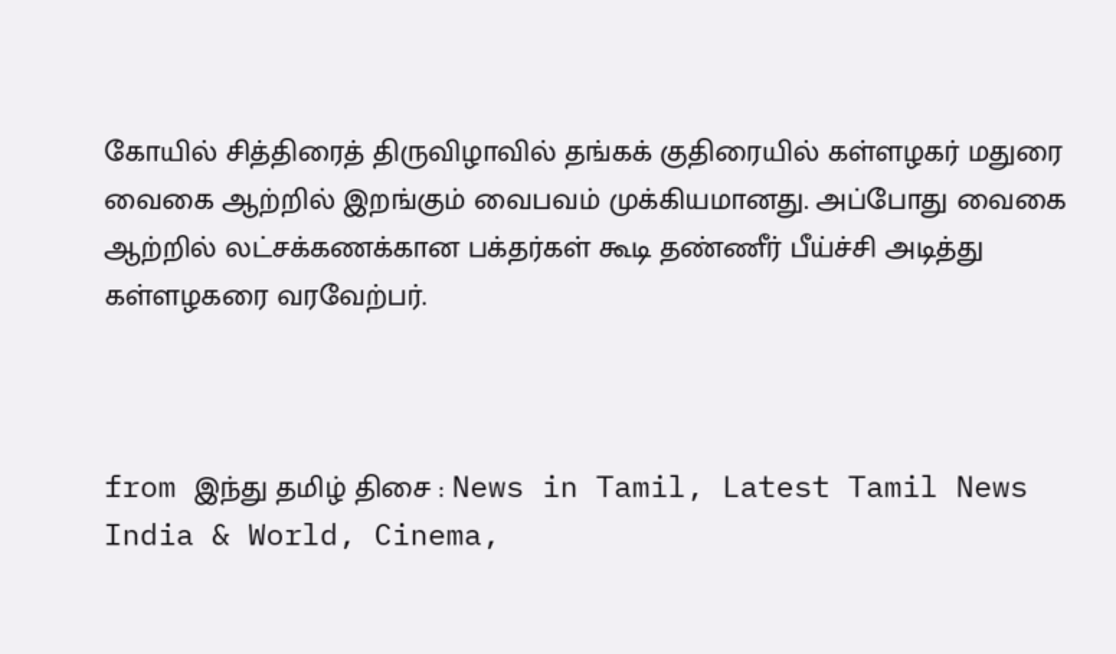கோயில் சித்திரைத் திருவிழாவில் தங்கக் குதிரையில் கள்ளழகர் மதுரை வைகை ஆற்றில் இறங்கும் வைபவம் முக்கியமானது. அப்போது வைகை ஆற்றில் லட்சக்கணக்கான பக்தர்கள் கூடி தண்ணீர் பீய்ச்சி அடித்து கள்ளழகரை வரவேற்பர்.



from இந்து தமிழ் திசை : News in Tamil, Latest Tamil News India & World, Cinema,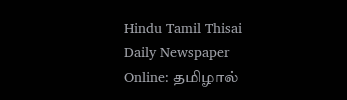Hindu Tamil Thisai Daily Newspaper Online: தமிழால்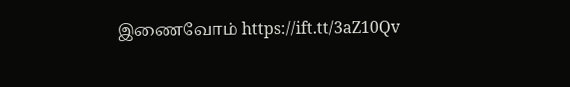இணைவோம் https://ift.tt/3aZ10Qv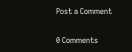Post a Comment

0 Comments